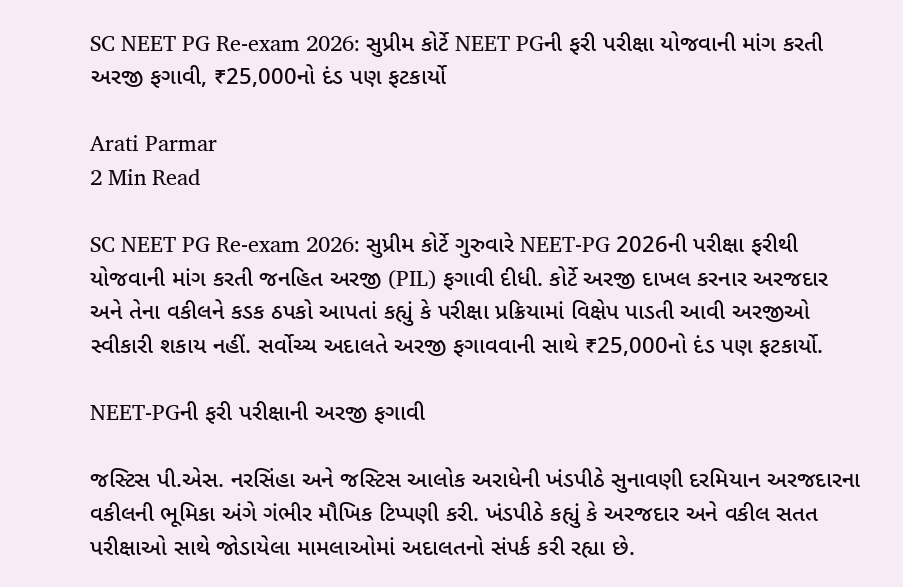SC NEET PG Re-exam 2026: સુપ્રીમ કોર્ટે NEET PGની ફરી પરીક્ષા યોજવાની માંગ કરતી અરજી ફગાવી, ₹25,000નો દંડ પણ ફટકાર્યો

Arati Parmar
2 Min Read

SC NEET PG Re-exam 2026: સુપ્રીમ કોર્ટે ગુરુવારે NEET-PG 2026ની પરીક્ષા ફરીથી યોજવાની માંગ કરતી જનહિત અરજી (PIL) ફગાવી દીધી. કોર્ટે અરજી દાખલ કરનાર અરજદાર અને તેના વકીલને કડક ઠપકો આપતાં કહ્યું કે પરીક્ષા પ્રક્રિયામાં વિક્ષેપ પાડતી આવી અરજીઓ સ્વીકારી શકાય નહીં. સર્વોચ્ચ અદાલતે અરજી ફગાવવાની સાથે ₹25,000નો દંડ પણ ફટકાર્યો.

NEET-PGની ફરી પરીક્ષાની અરજી ફગાવી

જસ્ટિસ પી.એસ. નરસિંહા અને જસ્ટિસ આલોક અરાધેની ખંડપીઠે સુનાવણી દરમિયાન અરજદારના વકીલની ભૂમિકા અંગે ગંભીર મૌખિક ટિપ્પણી કરી. ખંડપીઠે કહ્યું કે અરજદાર અને વકીલ સતત પરીક્ષાઓ સાથે જોડાયેલા મામલાઓમાં અદાલતનો સંપર્ક કરી રહ્યા છે.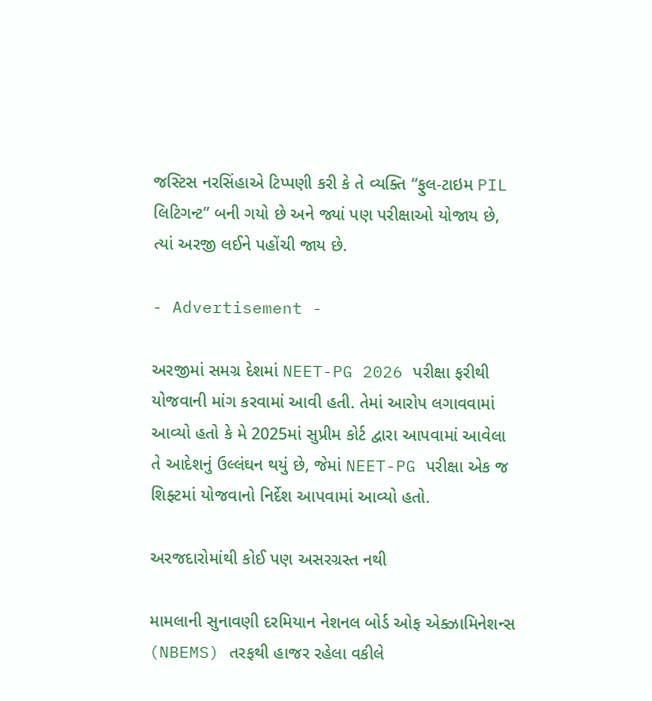જસ્ટિસ નરસિંહાએ ટિપ્પણી કરી કે તે વ્યક્તિ “ફુલ-ટાઇમ PIL લિટિગન્ટ” બની ગયો છે અને જ્યાં પણ પરીક્ષાઓ યોજાય છે, ત્યાં અરજી લઈને પહોંચી જાય છે.

- Advertisement -

અરજીમાં સમગ્ર દેશમાં NEET-PG 2026 પરીક્ષા ફરીથી યોજવાની માંગ કરવામાં આવી હતી. તેમાં આરોપ લગાવવામાં આવ્યો હતો કે મે 2025માં સુપ્રીમ કોર્ટ દ્વારા આપવામાં આવેલા તે આદેશનું ઉલ્લંઘન થયું છે, જેમાં NEET-PG પરીક્ષા એક જ શિફ્ટમાં યોજવાનો નિર્દેશ આપવામાં આવ્યો હતો.

અરજદારોમાંથી કોઈ પણ અસરગ્રસ્ત નથી

મામલાની સુનાવણી દરમિયાન નેશનલ બોર્ડ ઓફ એક્ઝામિનેશન્સ (NBEMS) તરફથી હાજર રહેલા વકીલે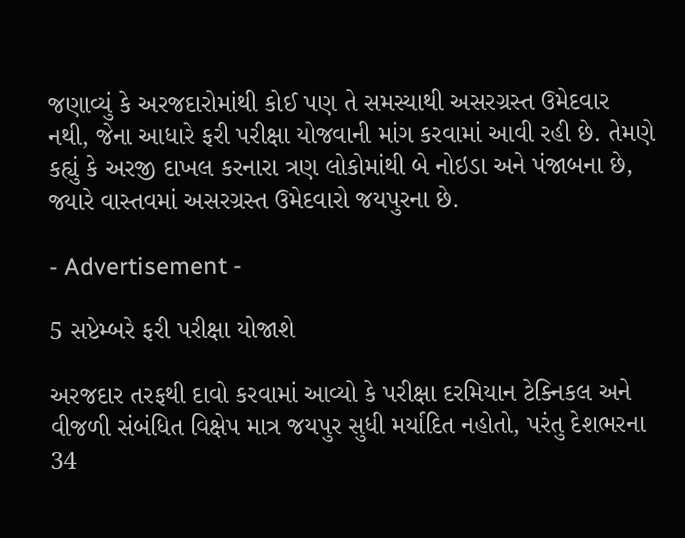જણાવ્યું કે અરજદારોમાંથી કોઈ પણ તે સમસ્યાથી અસરગ્રસ્ત ઉમેદવાર નથી, જેના આધારે ફરી પરીક્ષા યોજવાની માંગ કરવામાં આવી રહી છે. તેમણે કહ્યું કે અરજી દાખલ કરનારા ત્રણ લોકોમાંથી બે નોઇડા અને પંજાબના છે, જ્યારે વાસ્તવમાં અસરગ્રસ્ત ઉમેદવારો જયપુરના છે.

- Advertisement -

5 સપ્ટેમ્બરે ફરી પરીક્ષા યોજાશે

અરજદાર તરફથી દાવો કરવામાં આવ્યો કે પરીક્ષા દરમિયાન ટેક્નિકલ અને વીજળી સંબંધિત વિક્ષેપ માત્ર જયપુર સુધી મર્યાદિત નહોતો, પરંતુ દેશભરના 34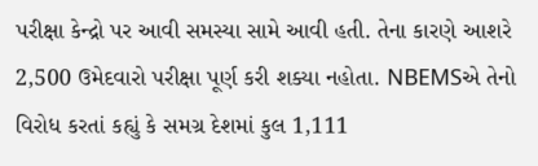પરીક્ષા કેન્દ્રો પર આવી સમસ્યા સામે આવી હતી. તેના કારણે આશરે 2,500 ઉમેદવારો પરીક્ષા પૂર્ણ કરી શક્યા નહોતા. NBEMSએ તેનો વિરોધ કરતાં કહ્યું કે સમગ્ર દેશમાં કુલ 1,111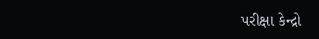પરીક્ષા કેન્દ્રો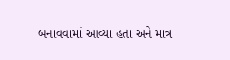બનાવવામાં આવ્યા હતા અને માત્ર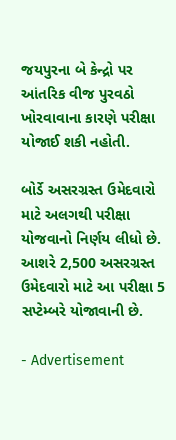જયપુરના બે કેન્દ્રો પર આંતરિક વીજ પુરવઠો ખોરવાવાના કારણે પરીક્ષા યોજાઈ શકી નહોતી.

બોર્ડે અસરગ્રસ્ત ઉમેદવારો માટે અલગથી પરીક્ષા યોજવાનો નિર્ણય લીધો છે. આશરે 2,500 અસરગ્રસ્ત ઉમેદવારો માટે આ પરીક્ષા 5 સપ્ટેમ્બરે યોજાવાની છે.

- Advertisement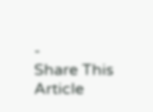-
Share This Article